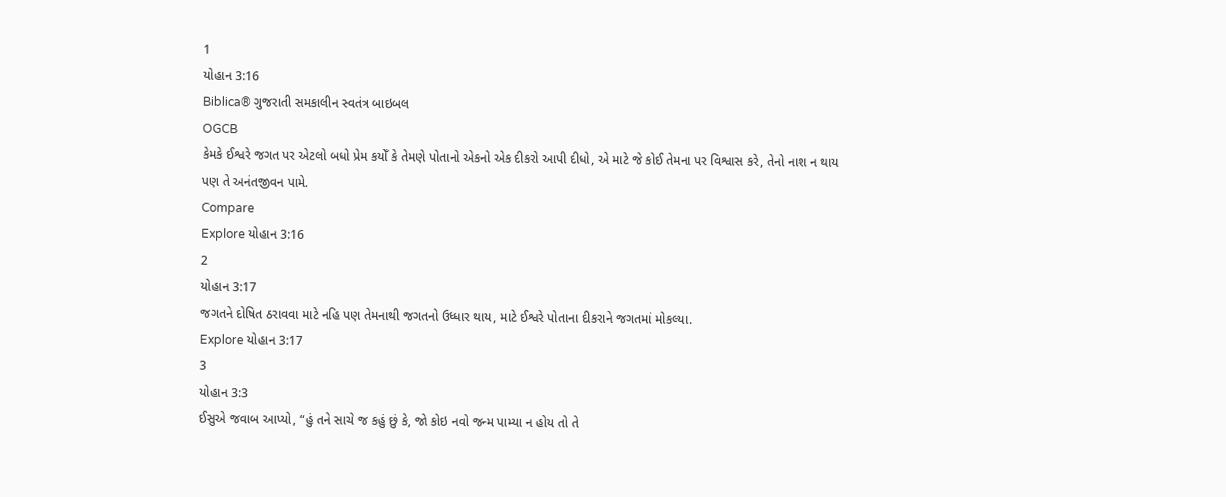1
યોહાન 3:16
Biblica® ગુજરાતી સમકાલીન સ્વતંત્ર બાઇબલ
OGCB
કેમકે ઈશ્વરે જગત પર એટલો બધો પ્રેમ કયોઁ કે તેમણે પોતાનો એકનો એક દીકરો આપી દીધો, એ માટે જે કોઈ તેમના પર વિશ્વાસ કરે, તેનો નાશ ન થાય પણ તે અનંતજીવન પામે.
Compare
Explore યોહાન 3:16
2
યોહાન 3:17
જગતને દોષિત ઠરાવવા માટે નહિ પણ તેમનાથી જગતનો ઉધ્ધાર થાય, માટે ઈશ્વરે પોતાના દીકરાને જગતમાં મોકલ્યા.
Explore યોહાન 3:17
3
યોહાન 3:3
ઈસુએ જવાબ આપ્યો, “હું તને સાચે જ કહું છું કે, જો કોઇ નવો જન્મ પામ્યા ન હોય તો તે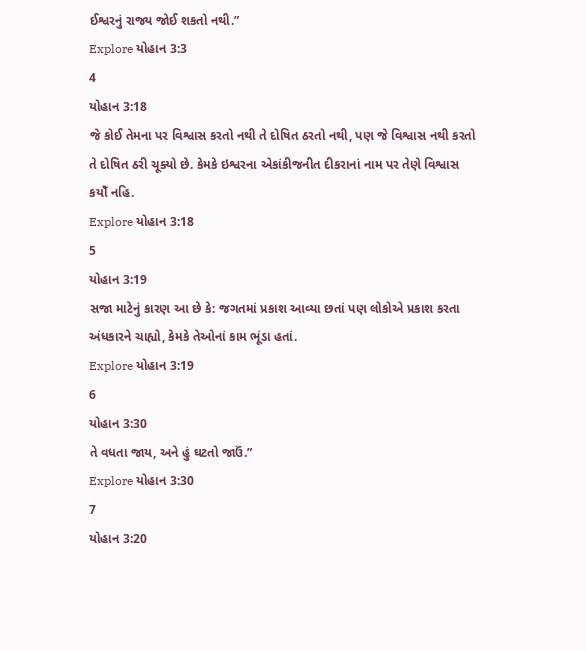ઈશ્વરનું રાજ્ય જોઈ શકતો નથી.”
Explore યોહાન 3:3
4
યોહાન 3:18
જે કોઈ તેમના પર વિશ્વાસ કરતો નથી તે દોષિત ઠરતો નથી, પણ જે વિશ્વાસ નથી કરતો તે દોષિત ઠરી ચૂક્યો છે. કેમકે ઇશ્વરના એકાંકીજનીત દીકરાનાં નામ પર તેણે વિશ્વાસ કયોઁ નહિ.
Explore યોહાન 3:18
5
યોહાન 3:19
સજા માટેનું કારણ આ છે કે: જગતમાં પ્રકાશ આવ્યા છતાં પણ લોકોએ પ્રકાશ કરતા અંધકારને ચાહ્યો, કેમકે તેઓનાં કામ ભૂંડા હતાં.
Explore યોહાન 3:19
6
યોહાન 3:30
તે વધતા જાય, અને હું ઘટતો જાઉં.”
Explore યોહાન 3:30
7
યોહાન 3:20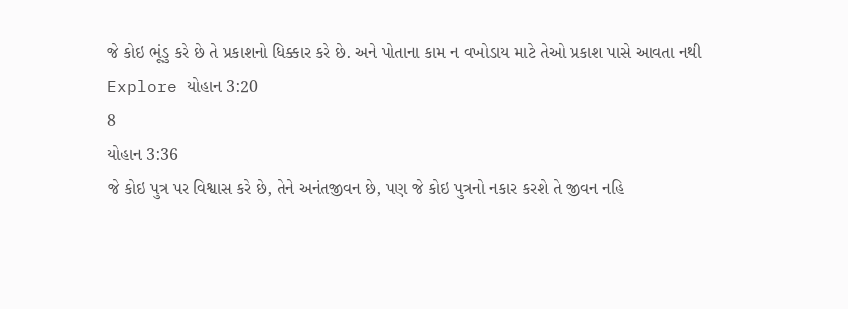જે કોઇ ભૂંડુ કરે છે તે પ્રકાશનો ધિક્કાર કરે છે. અને પોતાના કામ ન વખોડાય માટે તેઓ પ્રકાશ પાસે આવતા નથી
Explore યોહાન 3:20
8
યોહાન 3:36
જે કોઇ પુત્ર પર વિશ્વાસ કરે છે, તેને અનંતજીવન છે, પણ જે કોઇ પુત્રનો નકાર કરશે તે જીવન નહિ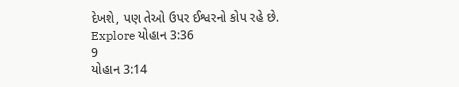દેખશે, પણ તેઓ ઉપર ઈશ્વરનો કોપ રહે છે.
Explore યોહાન 3:36
9
યોહાન 3:14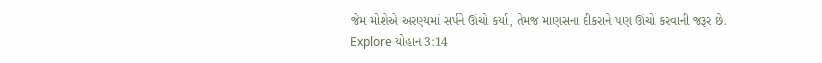જેમ મોશેએ અરણ્યમાં સર્પને ઊંચો કર્યા, તેમજ માણસના દીકરાને પણ ઊંચો કરવાની જરૂર છે.
Explore યોહાન 3:14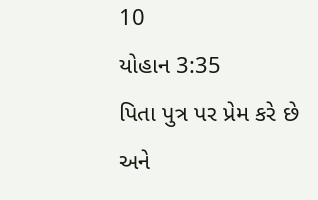10
યોહાન 3:35
પિતા પુત્ર પર પ્રેમ કરે છે અને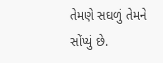તેમણે સઘળું તેમને સોંપ્યું છે.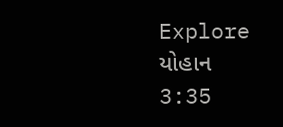Explore યોહાન 3:35